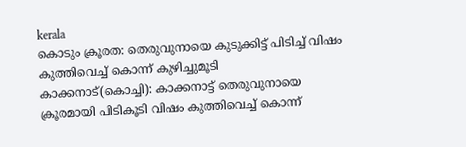kerala
കൊടും ക്രൂരത: തെരുവുനായെ കുടുക്കിട്ട് പിടിച്ച് വിഷം കുത്തിവെച്ച് കൊന്ന് കുഴിച്ചുമൂടി
കാക്കനാട്(കൊച്ചി): കാക്കനാട്ട് തെരുവുനായെ ക്രൂരമായി പിടികൂടി വിഷം കുത്തിവെച്ച് കൊന്ന്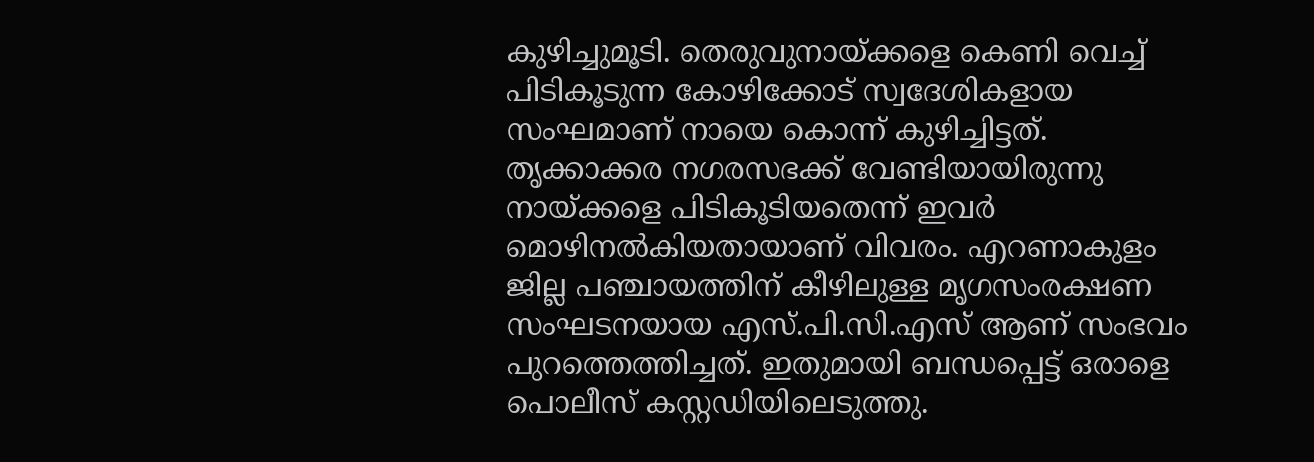കുഴിച്ചുമൂടി. തെരുവുനായ്ക്കളെ കെണി വെച്ച് പിടികൂടുന്ന കോഴിക്കോട് സ്വദേശികളായ സംഘമാണ് നായെ കൊന്ന് കുഴിച്ചിട്ടത്. തൃക്കാക്കര നഗരസഭക്ക് വേണ്ടിയായിരുന്നു നായ്ക്കളെ പിടികൂടിയതെന്ന് ഇവർ മൊഴിനൽകിയതായാണ് വിവരം. എറണാകുളം ജില്ല പഞ്ചായത്തിന് കീഴിലുള്ള മൃഗസംരക്ഷണ സംഘടനയായ എസ്.പി.സി.എസ് ആണ് സംഭവം പുറത്തെത്തിച്ചത്. ഇതുമായി ബന്ധപ്പെട്ട് ഒരാളെ പൊലീസ് കസ്റ്റഡിയിലെടുത്തു.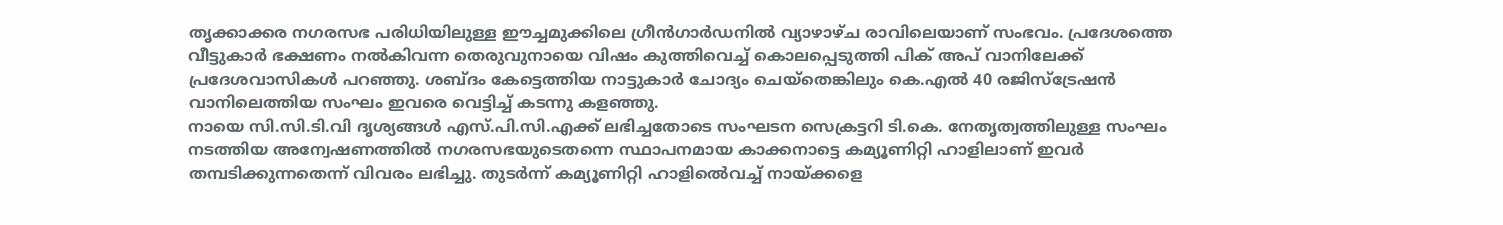തൃക്കാക്കര നഗരസഭ പരിധിയിലുള്ള ഈച്ചമുക്കിലെ ഗ്രീൻഗാർഡനിൽ വ്യാഴാഴ്ച രാവിലെയാണ് സംഭവം. പ്രദേശത്തെ വീട്ടുകാർ ഭക്ഷണം നൽകിവന്ന തെരുവുനായെ വിഷം കുത്തിവെച്ച് കൊലപ്പെടുത്തി പിക് അപ് വാനിലേക്ക് പ്രദേശവാസികൾ പറഞ്ഞു. ശബ്ദം കേട്ടെത്തിയ നാട്ടുകാർ ചോദ്യം ചെയ്തെങ്കിലും കെ.എൽ 40 രജിസ്ട്രേഷൻ വാനിലെത്തിയ സംഘം ഇവരെ വെട്ടിച്ച് കടന്നു കളഞ്ഞു.
നായെ സി.സി.ടി.വി ദൃശ്യങ്ങൾ എസ്.പി.സി.എക്ക് ലഭിച്ചതോടെ സംഘടന സെക്രട്ടറി ടി.കെ. നേതൃത്വത്തിലുള്ള സംഘം നടത്തിയ അന്വേഷണത്തിൽ നഗരസഭയുടെതന്നെ സ്ഥാപനമായ കാക്കനാട്ടെ കമ്യൂണിറ്റി ഹാളിലാണ് ഇവർ തമ്പടിക്കുന്നതെന്ന് വിവരം ലഭിച്ചു. തുടർന്ന് കമ്യൂണിറ്റി ഹാളിൽെവച്ച് നായ്ക്കളെ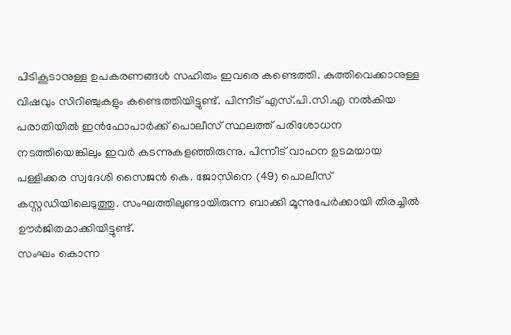പിടികൂടാനുള്ള ഉപകരണങ്ങൾ സഹിതം ഇവരെ കണ്ടെത്തി. കുത്തിവെക്കാനുള്ള വിഷവും സിറിഞ്ചുകളും കണ്ടെത്തിയിട്ടുണ്ട്. പിന്നീട് എസ്.പി.സി.എ നൽകിയ പരാതിയിൽ ഇൻഫോപാർക്ക് പൊലീസ് സ്ഥലത്ത് പരിശോധന നടത്തിയെങ്കിലും ഇവർ കടന്നുകളഞ്ഞിരുന്നു. പിന്നീട് വാഹന ഉടമയായ പള്ളിക്കര സ്വദേശി സൈജൻ കെ. ജോസിനെ (49) പൊലീസ് കസ്റ്റഡിയിലെടുത്തു. സംഘത്തിലുണ്ടായിരുന്ന ബാക്കി മൂന്നുപേർക്കായി തിരച്ചിൽ ഊർജിതമാക്കിയിട്ടുണ്ട്.
സംഘം കൊന്ന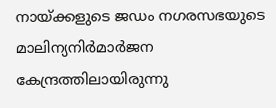നായ്ക്കളുടെ ജഡം നഗരസഭയുടെ മാലിന്യനിർമാർജന കേന്ദ്രത്തിലായിരുന്നു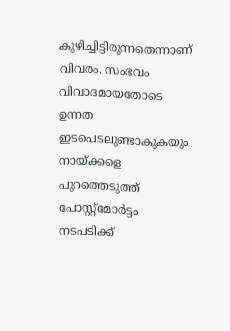കുഴിച്ചിട്ടിരുന്നതെന്നാണ് വിവരം. സംഭവം വിവാദമായതോടെ ഉന്നത ഇടപെടലുണ്ടാകുകയും നായ്ക്കളെ പുറത്തെടുത്ത് പോസ്റ്റ്മോർട്ടം നടപടിക്ക്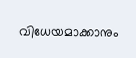വിധേയമാക്കാനും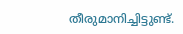തീരുമാനിച്ചിട്ടുണ്ട്.